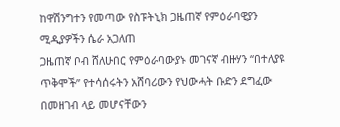ከዋሽንግተን የመጣው የስፑትኒክ ጋዜጠኛ የምዕራባዊያን ሚዲያዎችን ሴራ አጋለጠ
ጋዜጠኛ ቦብ ሸለሁበር የምዕራባውያኑ መገናኛ ብዙሃን “በተለያዩ ጥቅሞች” የተሳሰሩትን አሸባሪውን የህውሓት ቡድን ደግፈው በመዘገብ ላይ መሆናቸውን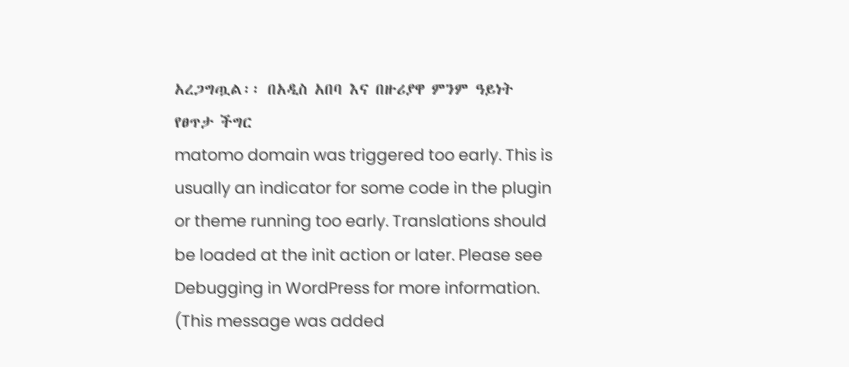አረጋግጧል፡፡ በአዲስ አበባ እና በዙሪያዋ ምንም ዓይነት የፀጥታ ችግር
matomo domain was triggered too early. This is usually an indicator for some code in the plugin or theme running too early. Translations should be loaded at the init action or later. Please see Debugging in WordPress for more information. (This message was added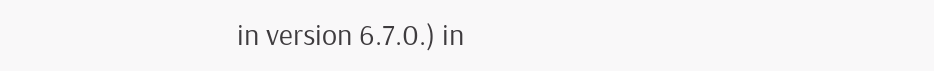in version 6.7.0.) in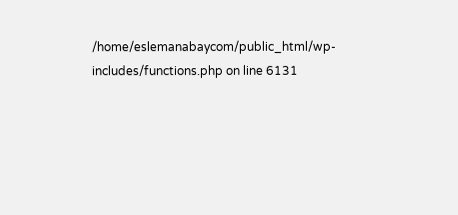/home/eslemanabaycom/public_html/wp-includes/functions.php on line 6131